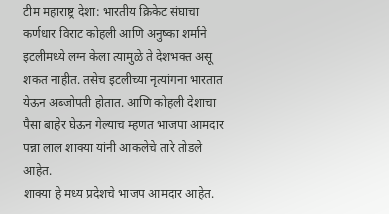टीम महाराष्ट्र देशा: भारतीय क्रिकेट संघाचा कर्णधार विराट कोहली आणि अनुष्का शर्माने इटलीमध्ये लग्न केला त्यामुळे ते देशभक्त असू शकत नाहीत. तसेच इटलीच्या नृत्यांगना भारतात येऊन अब्जोपती होतात. आणि कोहली देशाचा पैसा बाहेर घेऊन गेल्याच म्हणत भाजपा आमदार पन्ना लाल शाक्या यांनी आकलेचे तारे तोडले आहेत.
शाक्या हे मध्य प्रदेशचे भाजप आमदार आहेत.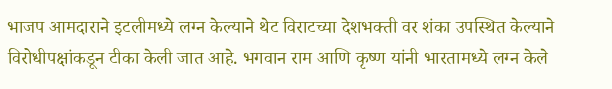भाजप आमदाराने इटलीमध्ये लग्न केल्याने थेट विराटच्या देशभक्ती वर शंका उपस्थित केल्याने विरोधीपक्षांकडून टीका केली जात आहे. भगवान राम आणि कृष्ण यांनी भारतामध्ये लग्न केले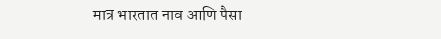मात्र भारतात नाव आणि पैसा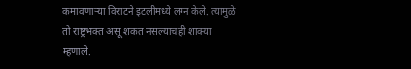कमावणाऱ्या विराटने इटलीमध्ये लग्न केले. त्यामुळे तो राष्ट्रभक्त असू शकत नसल्याचही शाक्या म्हणाले.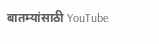बातम्यांसाठी YouTube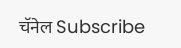चॅनेल Subscribe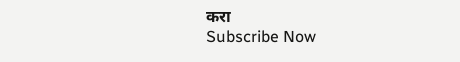करा
Subscribe Now